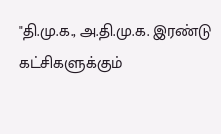"தி.மு.க., அ.தி.மு.க. இரண்டு கட்சிகளுக்கும்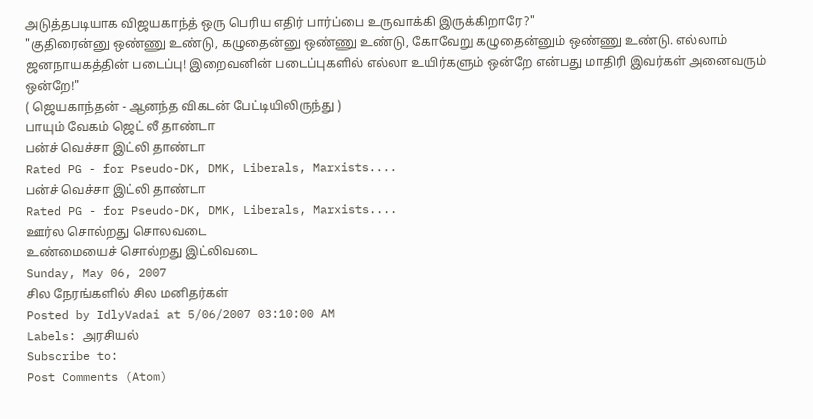அடுத்தபடியாக விஜயகாந்த் ஒரு பெரிய எதிர் பார்ப்பை உருவாக்கி இருக்கிறாரே?"
"குதிரைன்னு ஒண்ணு உண்டு, கழுதைன்னு ஒண்ணு உண்டு, கோவேறு கழுதைன்னும் ஒண்ணு உண்டு. எல்லாம் ஜனநாயகத்தின் படைப்பு! இறைவனின் படைப்புகளில் எல்லா உயிர்களும் ஒன்றே என்பது மாதிரி இவர்கள் அனைவரும் ஒன்றே!"
( ஜெயகாந்தன் - ஆனந்த விகடன் பேட்டியிலிருந்து )
பாயும் வேகம் ஜெட் லீ தாண்டா
பன்ச் வெச்சா இட்லி தாண்டா
Rated PG - for Pseudo-DK, DMK, Liberals, Marxists....
பன்ச் வெச்சா இட்லி தாண்டா
Rated PG - for Pseudo-DK, DMK, Liberals, Marxists....
ஊர்ல சொல்றது சொலவடை
உண்மையைச் சொல்றது இட்லிவடை
Sunday, May 06, 2007
சில நேரங்களில் சில மனிதர்கள்
Posted by IdlyVadai at 5/06/2007 03:10:00 AM
Labels: அரசியல்
Subscribe to:
Post Comments (Atom)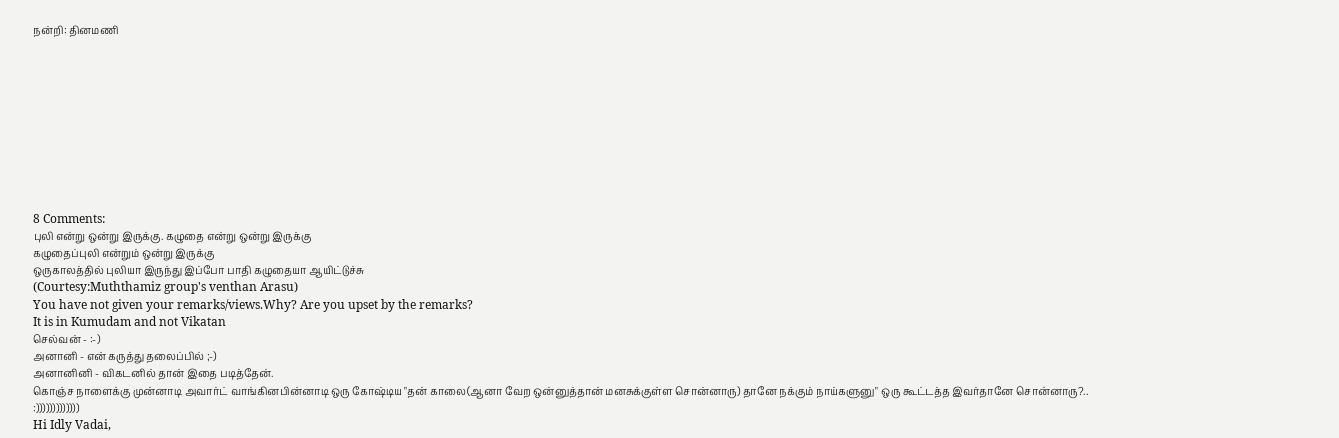நன்றி: தினமணி










8 Comments:
புலி என்று ஒன்று இருக்கு. கழுதை என்று ஒன்று இருக்கு
கழுதைப்புலி என்றும் ஒன்று இருக்கு
ஒருகாலத்தில் புலியா இருந்து இப்போ பாதி கழுதையா ஆயிட்டுச்சு
(Courtesy:Muththamiz group's venthan Arasu)
You have not given your remarks/views.Why? Are you upset by the remarks?
It is in Kumudam and not Vikatan
செல்வன் - :-)
அனானி - என் கருத்து தலைப்பில் ;-)
அனானினி - விகடனில் தான் இதை படித்தேன்.
கொஞ்ச நாளைக்கு முன்னாடி அவார்ட் வாங்கினபின்னாடி ஒரு கோஷ்டிய "தன் காலை(ஆனா வேற ஒன்னுத்தான் மனசுக்குள்ள சொன்னாரு) தானே நக்கும் நாய்களுனு" ஒரு கூட்டத்த இவர்தானே சொன்னாரு?..
:)))))))))))))
Hi Idly Vadai,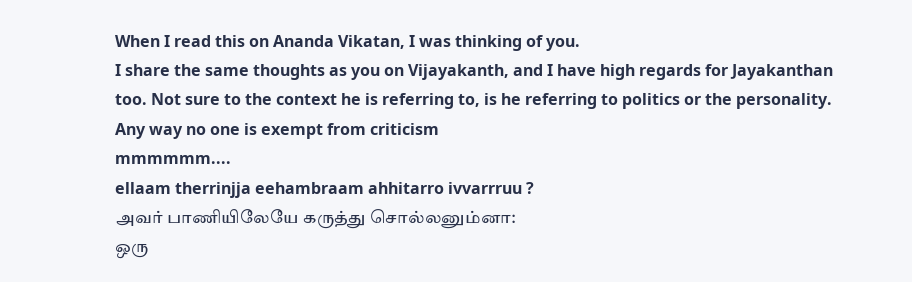When I read this on Ananda Vikatan, I was thinking of you.
I share the same thoughts as you on Vijayakanth, and I have high regards for Jayakanthan too. Not sure to the context he is referring to, is he referring to politics or the personality. Any way no one is exempt from criticism
mmmmmm....
ellaam therrinjja eehambraam ahhitarro ivvarrruu ?
அவர் பாணியிலேயே கருத்து சொல்லனும்னா:
ஒரு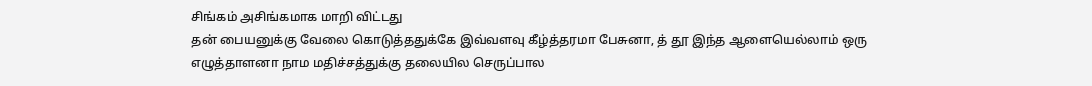சிங்கம் அசிங்கமாக மாறி விட்டது
தன் பையனுக்கு வேலை கொடுத்ததுக்கே இவ்வளவு கீழ்த்தரமா பேசுனா, த் தூ இந்த ஆளையெல்லாம் ஒரு எழுத்தாளனா நாம மதிச்சத்துக்கு தலையில செருப்பால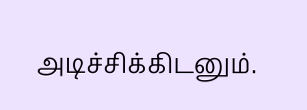அடிச்சிக்கிடனும்.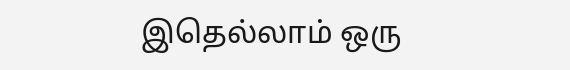இதெல்லாம் ஒரு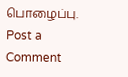பொழைப்பு.
Post a Comment